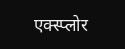एक्स्प्लोर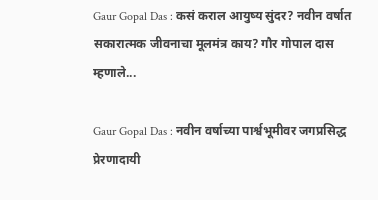Gaur Gopal Das : कसं कराल आयुष्य सुंदर? नवीन वर्षात सकारात्मक जीवनाचा मूलमंत्र काय? गौर गोपाल दास म्हणाले...

Gaur Gopal Das : नवीन वर्षाच्या पार्श्वभूमीवर जगप्रसिद्ध प्रेरणादायी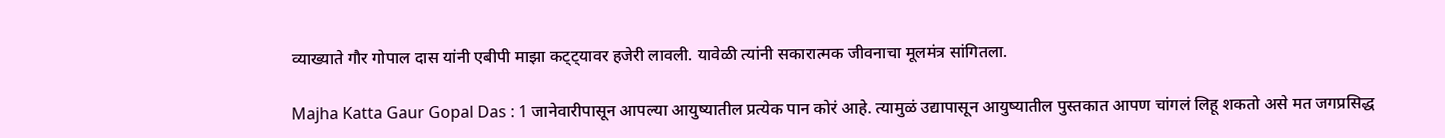व्याख्याते गौर गोपाल दास यांनी एबीपी माझा कट्ट्यावर हजेरी लावली. यावेळी त्यांनी सकारात्मक जीवनाचा मूलमंत्र सांगितला.

Majha Katta Gaur Gopal Das : 1 जानेवारीपासून आपल्या आयुष्यातील प्रत्येक पान कोरं आहे. त्यामुळं उद्यापासून आयुष्यातील पुस्तकात आपण चांगलं लिहू शकतो असे मत जगप्रसिद्ध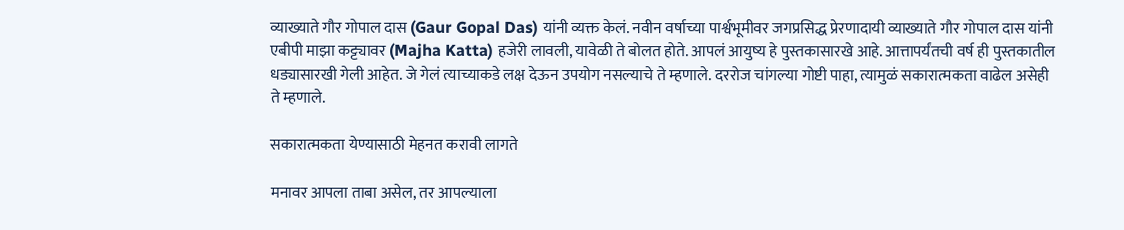व्याख्याते गौर गोपाल दास (Gaur Gopal Das) यांनी व्यक्त केलं. नवीन वर्षाच्या पार्श्वभूमीवर जगप्रसिद्ध प्रेरणादायी व्याख्याते गौर गोपाल दास यांनी एबीपी माझा कट्ट्यावर (Majha Katta) हजेरी लावली, यावेळी ते बोलत होते. आपलं आयुष्य हे पुस्तकासारखे आहे. आत्तापर्यंतची वर्ष ही पुस्तकातील धड्यासारखी गेली आहेत. जे गेलं त्याच्याकडे लक्ष देऊन उपयोग नसल्याचे ते म्हणाले. दररोज चांगल्या गोष्टी पाहा, त्यामुळं सकारात्मकता वाढेल असेही ते म्हणाले.

सकारात्मकता येण्यासाठी मेहनत करावी लागते

मनावर आपला ताबा असेल, तर आपल्याला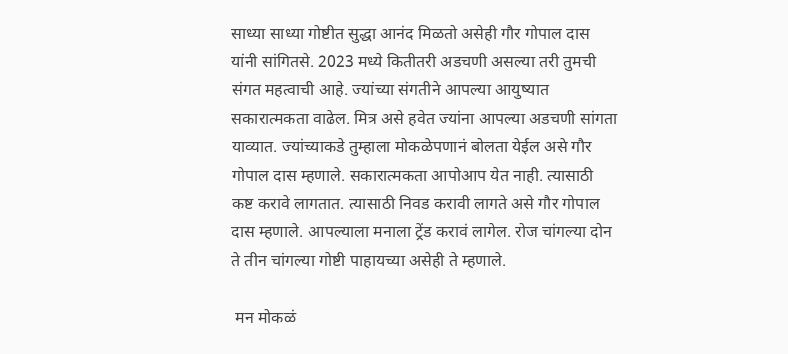साध्या साध्या गोष्टीत सुद्धा आनंद मिळतो असेही गौर गोपाल दास यांनी सांगितसे. 2023 मध्ये कितीतरी अडचणी असल्या तरी तुमची संगत महत्वाची आहे. ज्यांच्या संगतीने आपल्या आयुष्यात सकारात्मकता वाढेल. मित्र असे हवेत ज्यांना आपल्या अडचणी सांगता याव्यात. ज्यांच्याकडे तुम्हाला मोकळेपणानं बोलता येईल असे गौर गोपाल दास म्हणाले. सकारात्मकता आपोआप येत नाही. त्यासाठी कष्ट करावे लागतात. त्यासाठी निवड करावी लागते असे गौर गोपाल दास म्हणाले. आपल्याला मनाला ट्रेंड करावं लागेल. रोज चांगल्या दोन ते तीन चांगल्या गोष्टी पाहायच्या असेही ते म्हणाले.

 मन मोकळं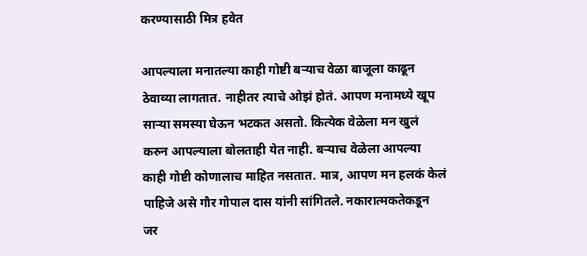करण्यासाठी मित्र हवेत

आपल्याला मनातल्या काही गोष्टी बऱ्याच वेळा बाजूला काढून ठेवाव्या लागतात. नाहीतर त्याचे ओझं होतं. आपण मनामध्ये खूप साऱ्या समस्या घेऊन भटकत असतो. कित्येक वेळेला मन खुलं करुन आपल्याला बोलताही येत नाही. बऱ्याच वेळेला आपल्या काही गोष्टी कोणालाच माहित नसतात. मात्र, आपण मन हलकं केलं पाहिजे असे गौर गोपाल दास यांनी सांगितले. नकारात्मकतेकडून जर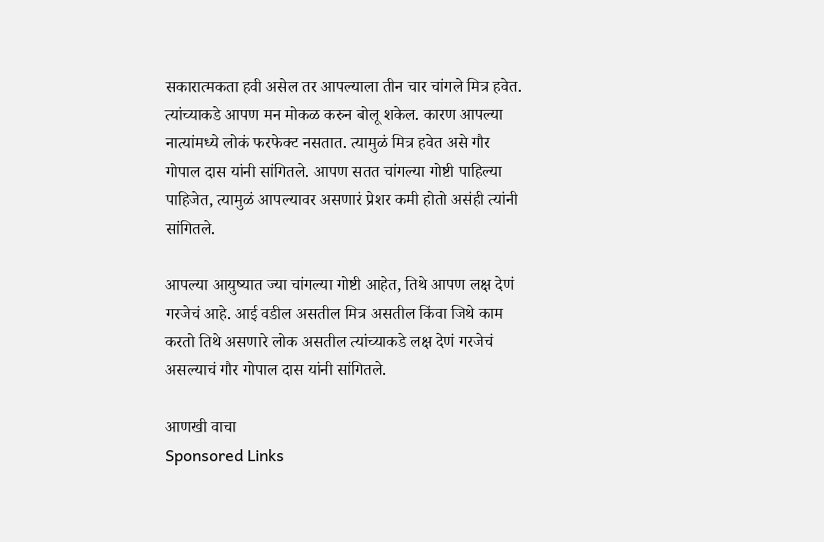सकारात्मकता हवी असेल तर आपल्याला तीन चार चांगले मित्र हवेत. त्यांच्याकडे आपण मन मोकळ करुन बोलू शकेल. कारण आपल्या नात्यांमध्ये लोकं फरफेक्ट नसतात. त्यामुळं मित्र हवेत असे गौर गोपाल दास यांनी सांगितले. आपण सतत चांगल्या गोष्टी पाहिल्या पाहिजेत, त्यामुळं आपल्यावर असणारं प्रेशर कमी होतो असंही त्यांनी सांगितले.

आपल्या आयुष्यात ज्या चांगल्या गोष्टी आहेत, तिथे आपण लक्ष देणं गरजेचं आहे. आई वडील असतील मित्र असतील किंवा जिथे काम करतो तिथे असणारे लोक असतील त्यांच्याकडे लक्ष देणं गरजेचं असल्याचं गौर गोपाल दास यांनी सांगितले.

आणखी वाचा
Sponsored Links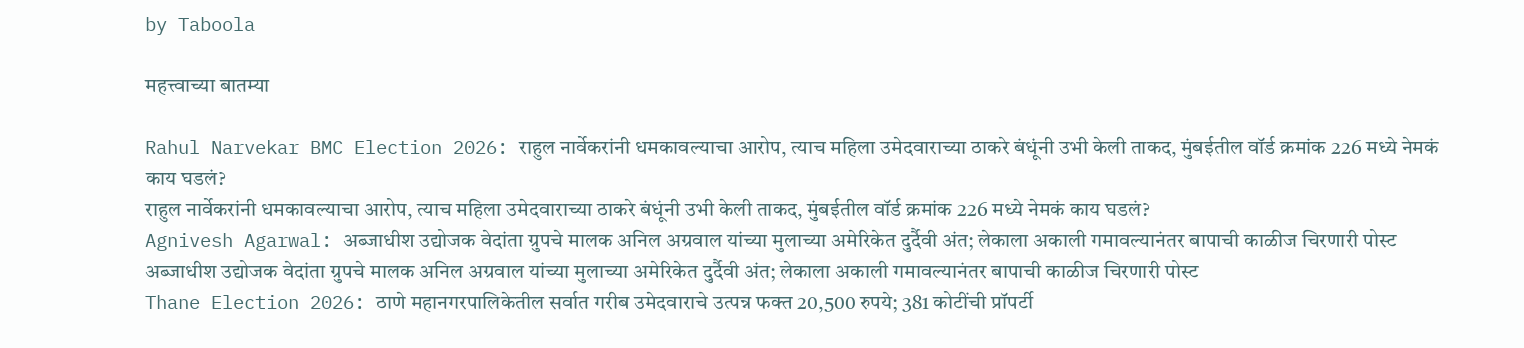by Taboola

महत्त्वाच्या बातम्या

Rahul Narvekar BMC Election 2026: राहुल नार्वेकरांनी धमकावल्याचा आरोप, त्याच महिला उमेदवाराच्या ठाकरे बंधूंनी उभी केली ताकद, मुंबईतील वॉर्ड क्रमांक 226 मध्ये नेमकं काय घडलं?
राहुल नार्वेकरांनी धमकावल्याचा आरोप, त्याच महिला उमेदवाराच्या ठाकरे बंधूंनी उभी केली ताकद, मुंबईतील वॉर्ड क्रमांक 226 मध्ये नेमकं काय घडलं?
Agnivesh Agarwal: अब्जाधीश उद्योजक वेदांता ग्रुपचे मालक अनिल अग्रवाल यांच्या मुलाच्या अमेरिकेत दुर्दैवी अंत; लेकाला अकाली गमावल्यानंतर बापाची काळीज चिरणारी पोस्ट
अब्जाधीश उद्योजक वेदांता ग्रुपचे मालक अनिल अग्रवाल यांच्या मुलाच्या अमेरिकेत दुर्दैवी अंत; लेकाला अकाली गमावल्यानंतर बापाची काळीज चिरणारी पोस्ट
Thane Election 2026: ठाणे महानगरपालिकेतील सर्वात गरीब उमेदवाराचे उत्पन्न फक्त 20,500 रुपये; 381 कोटींची प्रॉपर्टी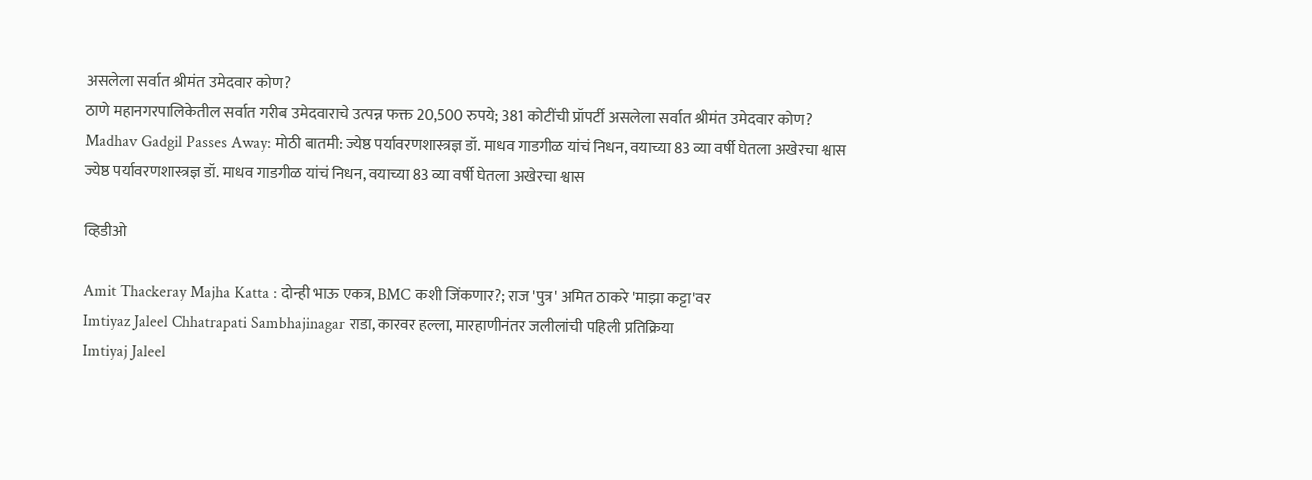असलेला सर्वात श्रीमंत उमेदवार कोण?
ठाणे महानगरपालिकेतील सर्वात गरीब उमेदवाराचे उत्पन्न फक्त 20,500 रुपये; 381 कोटींची प्रॉपर्टी असलेला सर्वात श्रीमंत उमेदवार कोण?
Madhav Gadgil Passes Away: मोठी बातमी: ज्येष्ठ पर्यावरणशास्त्रज्ञ डॉ. माधव गाडगीळ यांचं निधन, वयाच्या 83 व्या वर्षी घेतला अखेरचा श्वास
ज्येष्ठ पर्यावरणशास्त्रज्ञ डॉ. माधव गाडगीळ यांचं निधन, वयाच्या 83 व्या वर्षी घेतला अखेरचा श्वास

व्हिडीओ

Amit Thackeray Majha Katta : दोन्ही भाऊ एकत्र, BMC कशी जिंकणार?; राज 'पुत्र' अमित ठाकरे 'माझा कट्टा'वर
Imtiyaz Jaleel Chhatrapati Sambhajinagar राडा, कारवर हल्ला, मारहाणीनंतर जलीलांची पहिली प्रतिक्रिया
Imtiyaj Jaleel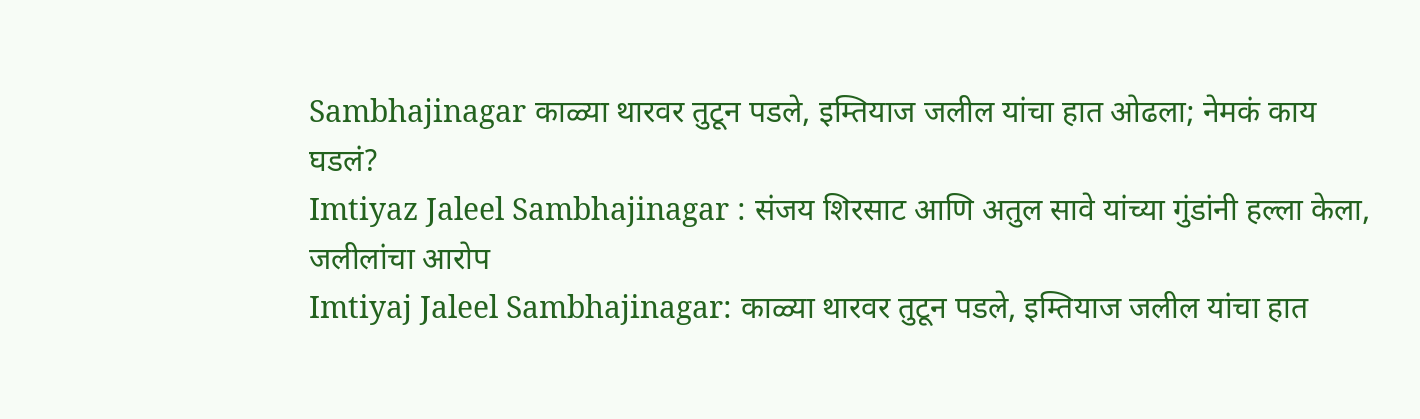Sambhajinagar काळ्या थारवर तुटून पडले, इम्तियाज जलील यांचा हात ओढला; नेमकं काय घडलं?
Imtiyaz Jaleel Sambhajinagar : संजय शिरसाट आणि अतुल सावे यांच्या गुंडांनी हल्ला केला, जलीलांचा आरोप
Imtiyaj Jaleel Sambhajinagar: काळ्या थारवर तुटून पडले, इम्तियाज जलील यांचा हात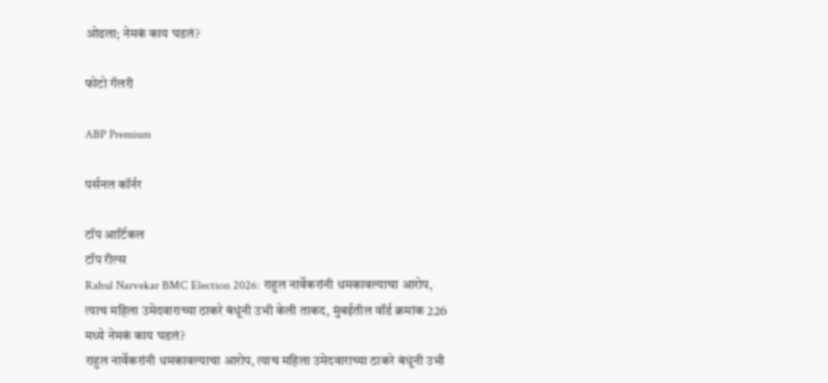ओढला; नेमकं काय घडलं?

फोटो गॅलरी

ABP Premium

पर्सनल कॉर्नर

टॉप आर्टिकल
टॉप रील्स
Rahul Narvekar BMC Election 2026: राहुल नार्वेकरांनी धमकावल्याचा आरोप, त्याच महिला उमेदवाराच्या ठाकरे बंधूंनी उभी केली ताकद, मुंबईतील वॉर्ड क्रमांक 226 मध्ये नेमकं काय घडलं?
राहुल नार्वेकरांनी धमकावल्याचा आरोप, त्याच महिला उमेदवाराच्या ठाकरे बंधूंनी उभी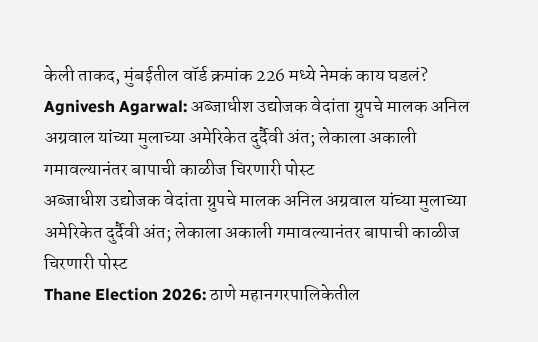केली ताकद, मुंबईतील वॉर्ड क्रमांक 226 मध्ये नेमकं काय घडलं?
Agnivesh Agarwal: अब्जाधीश उद्योजक वेदांता ग्रुपचे मालक अनिल अग्रवाल यांच्या मुलाच्या अमेरिकेत दुर्दैवी अंत; लेकाला अकाली गमावल्यानंतर बापाची काळीज चिरणारी पोस्ट
अब्जाधीश उद्योजक वेदांता ग्रुपचे मालक अनिल अग्रवाल यांच्या मुलाच्या अमेरिकेत दुर्दैवी अंत; लेकाला अकाली गमावल्यानंतर बापाची काळीज चिरणारी पोस्ट
Thane Election 2026: ठाणे महानगरपालिकेतील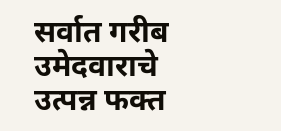सर्वात गरीब उमेदवाराचे उत्पन्न फक्त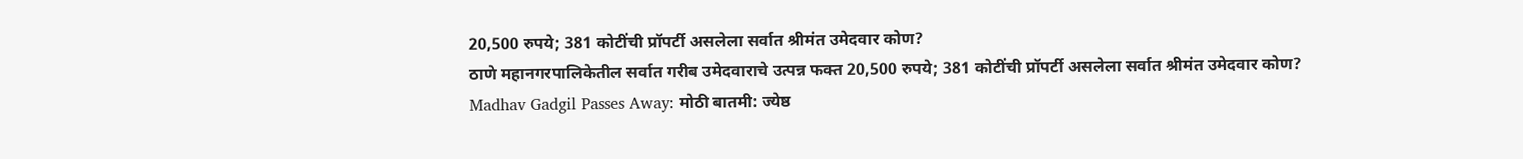20,500 रुपये; 381 कोटींची प्रॉपर्टी असलेला सर्वात श्रीमंत उमेदवार कोण?
ठाणे महानगरपालिकेतील सर्वात गरीब उमेदवाराचे उत्पन्न फक्त 20,500 रुपये; 381 कोटींची प्रॉपर्टी असलेला सर्वात श्रीमंत उमेदवार कोण?
Madhav Gadgil Passes Away: मोठी बातमी: ज्येष्ठ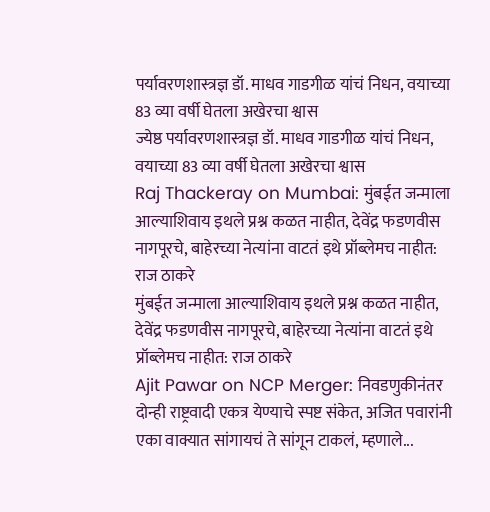पर्यावरणशास्त्रज्ञ डॉ. माधव गाडगीळ यांचं निधन, वयाच्या 83 व्या वर्षी घेतला अखेरचा श्वास
ज्येष्ठ पर्यावरणशास्त्रज्ञ डॉ. माधव गाडगीळ यांचं निधन, वयाच्या 83 व्या वर्षी घेतला अखेरचा श्वास
Raj Thackeray on Mumbai: मुंबईत जन्माला आल्याशिवाय इथले प्रश्न कळत नाहीत, देवेंद्र फडणवीस नागपूरचे, बाहेरच्या नेत्यांना वाटतं इथे प्रॉब्लेमच नाहीत: राज ठाकरे
मुंबईत जन्माला आल्याशिवाय इथले प्रश्न कळत नाहीत, देवेंद्र फडणवीस नागपूरचे, बाहेरच्या नेत्यांना वाटतं इथे प्रॉब्लेमच नाहीत: राज ठाकरे
Ajit Pawar on NCP Merger: निवडणुकीनंतर दोन्ही राष्ट्रवादी एकत्र येण्याचे स्पष्ट संकेत, अजित पवारांनी एका वाक्यात सांगायचं ते सांगून टाकलं, म्हणाले...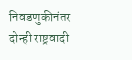निवडणुकीनंतर दोन्ही राष्ट्रवादी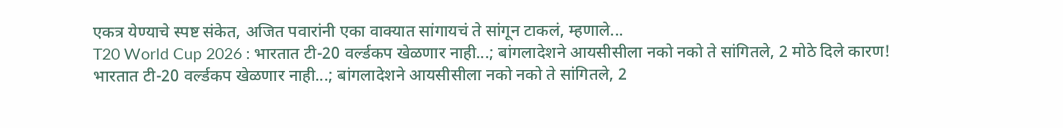एकत्र येण्याचे स्पष्ट संकेत, अजित पवारांनी एका वाक्यात सांगायचं ते सांगून टाकलं, म्हणाले...
T20 World Cup 2026 : भारतात टी-20 वर्ल्डकप खेळणार नाही...; बांगलादेशने आयसीसीला नको नको ते सांगितले, 2 मोठे दिले कारण!
भारतात टी-20 वर्ल्डकप खेळणार नाही...; बांगलादेशने आयसीसीला नको नको ते सांगितले, 2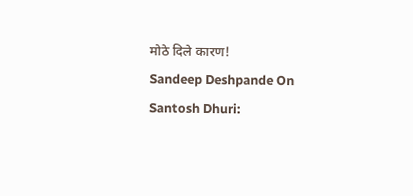मोठे दिले कारण!
Sandeep Deshpande On Santosh Dhuri: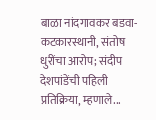बाळा नांदगावकर बडवा-कटकारस्थानी, संतोष धुरींचा आरोप; संदीप देशपांडेंची पहिली प्रतिक्रिया, म्हणाले...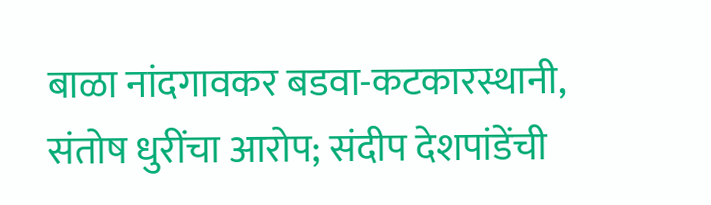बाळा नांदगावकर बडवा-कटकारस्थानी, संतोष धुरींचा आरोप; संदीप देशपांडेंची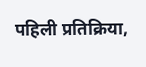पहिली प्रतिक्रिया,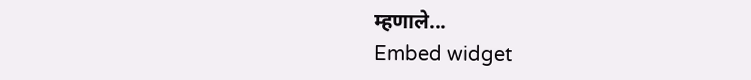म्हणाले...
Embed widget